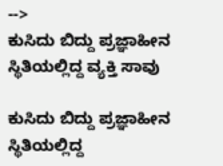-->
ಕುಸಿದು ಬಿದ್ದು ಪ್ರಜ್ಞಾಹೀನ ಸ್ಥಿತಿಯಲ್ಲಿದ್ದ ವ್ಯಕ್ತಿ ಸಾವು

ಕುಸಿದು ಬಿದ್ದು ಪ್ರಜ್ಞಾಹೀನ ಸ್ಥಿತಿಯಲ್ಲಿದ್ದ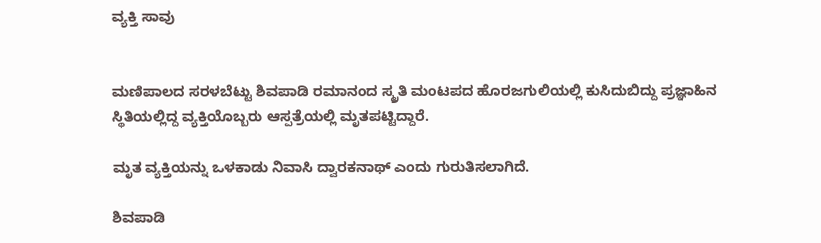ವ್ಯಕ್ತಿ ಸಾವು


ಮಣಿಪಾಲದ ಸರಳಬೆಟ್ಟು‌ ಶಿವಪಾಡಿ ರಮಾನಂದ ಸ್ಮ್ರತಿ ಮಂಟಪದ ಹೊರಜಗುಲಿಯಲ್ಲಿ ಕುಸಿದುಬಿದ್ದು ಪ್ರಜ್ಞಾಹಿನ ಸ್ಥಿತಿಯಲ್ಲಿದ್ದ‌ ವ್ಯಕ್ತಿಯೊಬ್ಬರು ಆಸ್ಪತ್ರೆಯಲ್ಲಿ ಮೃತಪಟ್ಟಿದ್ದಾರೆ.

ಮೃತ ವ್ಯಕ್ತಿಯನ್ನು ಒಳಕಾಡು ನಿವಾಸಿ ದ್ವಾರಕನಾಥ್ ಎಂದು ಗುರುತಿಸಲಾಗಿದೆ.

ಶಿವಪಾಡಿ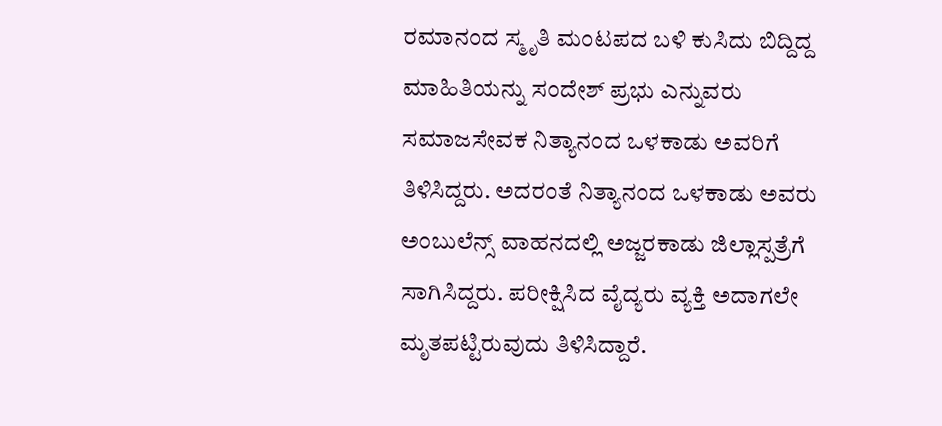ರಮಾನಂದ ಸ್ಮೃತಿ ಮಂಟಪದ ಬಳಿ ಕುಸಿದು ಬಿದ್ದಿದ್ದ ಮಾಹಿತಿಯನ್ನು ಸಂದೇಶ್ ಪ್ರಭು ಎನ್ನುವರು ಸಮಾಜಸೇವಕ ನಿತ್ಯಾನಂದ‌ ಒಳಕಾಡು ಅವರಿಗೆ ತಿಳಿಸಿದ್ದರು. ಅದರಂತೆ ನಿತ್ಯಾನಂದ ಒಳಕಾಡು ಅವರು ಅಂಬುಲೆನ್ಸ್ ವಾಹನದಲ್ಲಿ ಅಜ್ಜರಕಾಡು ಜಿಲ್ಲಾಸ್ಪತ್ರೆಗೆ ಸಾಗಿಸಿದ್ದರು. ಪರೀಕ್ಷಿಸಿದ ವೈದ್ಯರು ವ್ಯಕ್ತಿ ಅದಾಗಲೇ  ಮೃತಪಟ್ಟಿರುವುದು ತಿಳಿಸಿದ್ದಾರೆ.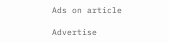Ads on article

Advertise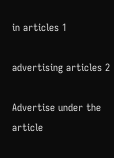in articles 1

advertising articles 2

Advertise under the article